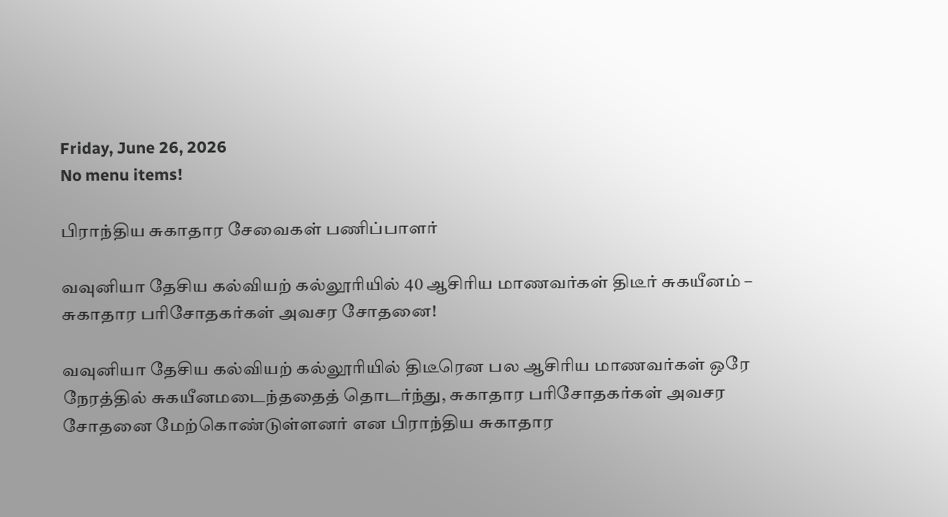Friday, June 26, 2026
No menu items!

பிராந்திய சுகாதார சேவைகள் பணிப்பாளர்

வவுனியா தேசிய கல்வியற் கல்லூரியில் 40 ஆசிரிய மாணவர்கள் திடீர் சுகயீனம் – சுகாதார பரிசோதகர்கள் அவசர சோதனை!

வவுனியா தேசிய கல்வியற் கல்லூரியில் திடீரென பல ஆசிரிய மாணவர்கள் ஒரே நேரத்தில் சுகயீனமடைந்ததைத் தொடர்ந்து, சுகாதார பரிசோதகர்கள் அவசர சோதனை மேற்கொண்டுள்ளனர் என பிராந்திய சுகாதார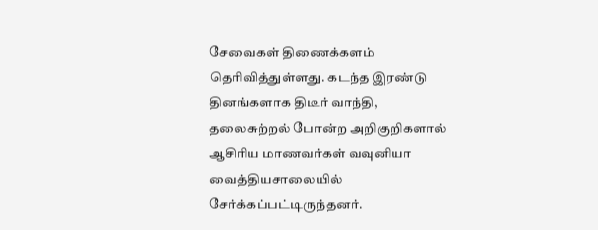சேவைகள் திணைக்களம் தெரிவித்துள்ளது. கடந்த இரண்டு தினங்களாக திடீர் வாந்தி, தலைசுற்றல் போன்ற அறிகுறிகளால் ஆசிரிய மாணவர்கள் வவுனியா வைத்தியசாலையில் சேர்க்கப்பட்டிருந்தனர்.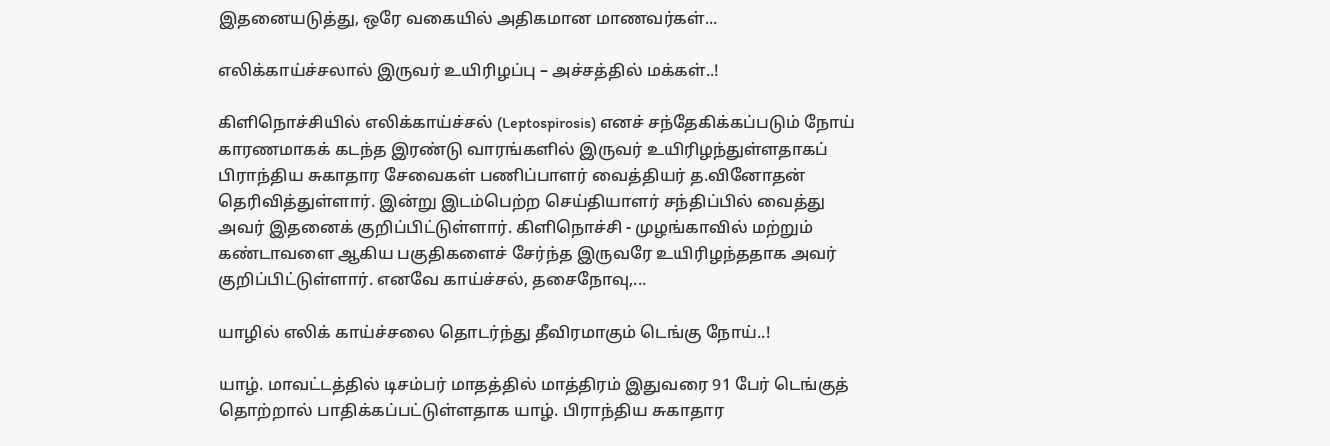இதனையடுத்து, ஒரே வகையில் அதிகமான மாணவர்கள்...

எலிக்காய்ச்சலால் இருவர் உயிரிழப்பு – அச்சத்தில் மக்கள்..!

கிளிநொச்சியில் எலிக்காய்ச்சல் (Leptospirosis) எனச் சந்தேகிக்கப்படும் நோய் காரணமாகக் கடந்த இரண்டு வாரங்களில் இருவர் உயிரிழந்துள்ளதாகப் பிராந்திய சுகாதார சேவைகள் பணிப்பாளர் வைத்தியர் த.வினோதன் தெரிவித்துள்ளார். இன்று இடம்பெற்ற செய்தியாளர் சந்திப்பில் வைத்து அவர் இதனைக் குறிப்பிட்டுள்ளார். கிளிநொச்சி - முழங்காவில் மற்றும் கண்டாவளை ஆகிய பகுதிகளைச் சேர்ந்த இருவரே உயிரிழந்ததாக அவர் குறிப்பிட்டுள்ளார். எனவே காய்ச்சல், தசைநோவு,...

யாழில் எலிக் காய்ச்சலை தொடர்ந்து தீவிரமாகும் டெங்கு நோய்..!

யாழ். மாவட்டத்தில் டிசம்பர் மாதத்தில் மாத்திரம் இதுவரை 91 பேர் டெங்குத் தொற்றால் பாதிக்கப்பட்டுள்ளதாக யாழ். பிராந்திய சுகாதார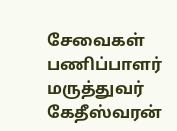சேவைகள் பணிப்பாளர் மருத்துவர் கேதீஸ்வரன்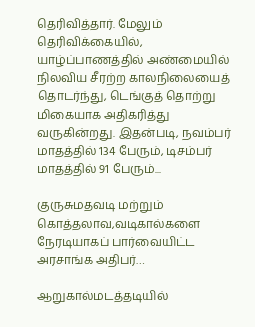தெரிவித்தார். மேலும் தெரிவிக்கையில், யாழ்ப்பாணத்தில் அண்மையில் நிலவிய சீரற்ற காலநிலையைத் தொடர்ந்து, டெங்குத் தொற்று மிகையாக அதிகரித்து வருகின்றது. இதன்படி, நவம்பர் மாதத்தில் 134 பேரும், டிசம்பர் மாதத்தில் 91 பேரும்...

குருசுமதவடி மற்றும் கொத்தலாவ,வடிகால்களை நேரடியாகப் பார்வையிட்ட அரசாங்க அதிபர்…

ஆறுகால்மடத்தடியில்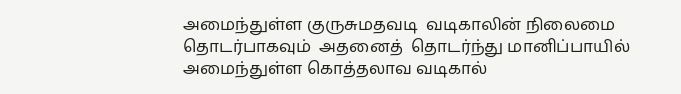அமைந்துள்ள குருசுமதவடி  வடிகாலின் நிலைமை தொடர்பாகவும்  அதனைத்  தொடர்ந்து மானிப்பாயில்  அமைந்துள்ள கொத்தலாவ வடிகால்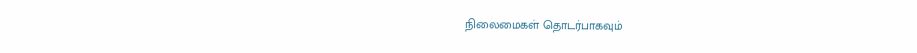நிலைமைகள் தொடர்பாகவும்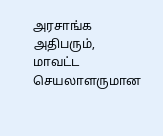அரசாங்க அதிபரும், மாவட்ட செயலாளருமான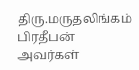திரு.மருதலிங்கம் பிரதீபன் அவர்கள்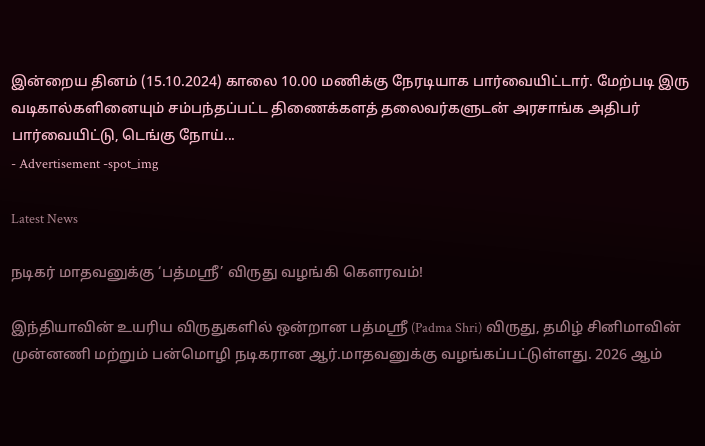இன்றைய தினம் (15.10.2024) காலை 10.00 மணிக்கு நேரடியாக பார்வையிட்டார். மேற்படி இரு வடிகால்களினையும் சம்பந்தப்பட்ட திணைக்களத் தலைவர்களுடன் அரசாங்க அதிபர் பார்வையிட்டு, டெங்கு நோய்...
- Advertisement -spot_img

Latest News

நடிகர் மாதவனுக்கு ‘பத்மஸ்ரீ’ விருது வழங்கி கெளரவம்!

இந்தியாவின் உயரிய விருதுகளில் ஒன்றான பத்மஸ்ரீ (Padma Shri) விருது, தமிழ் சினிமாவின் முன்னணி மற்றும் பன்மொழி நடிகரான ஆர்.மாதவனுக்கு வழங்கப்பட்டுள்ளது. 2026 ஆம்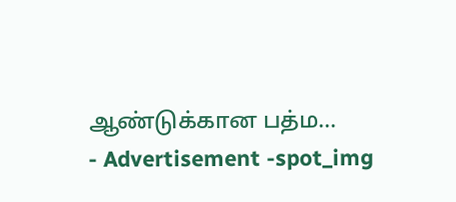ஆண்டுக்கான பத்ம...
- Advertisement -spot_img